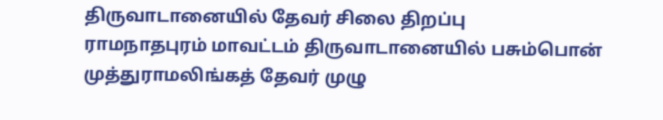திருவாடானையில் தேவர் சிலை திறப்பு
ராமநாதபுரம் மாவட்டம் திருவாடானையில் பசும்பொன் முத்துராமலிங்கத் தேவர் முழு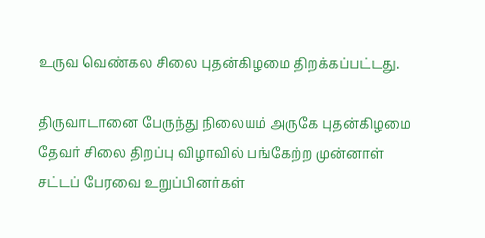உருவ வெண்கல சிலை புதன்கிழமை திறக்கப்பட்டது.

திருவாடானை பேருந்து நிலையம் அருகே புதன்கிழமை தேவர் சிலை திறப்பு விழாவில் பங்கேற்ற முன்னாள் சட்டப் பேரவை உறுப்பினர்கள்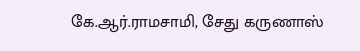கே.ஆர்.ராமசாமி, சேது கருணாஸ்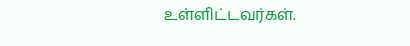உள்ளிட்டவர்கள்.